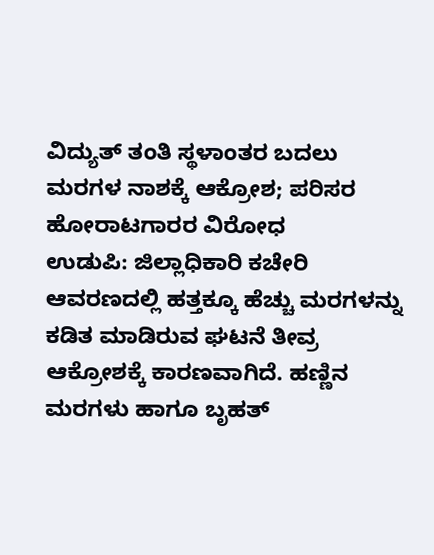ವಿದ್ಯುತ್ ತಂತಿ ಸ್ಥಳಾಂತರ ಬದಲು ಮರಗಳ ನಾಶಕ್ಕೆ ಆಕ್ರೋಶ; ಪರಿಸರ ಹೋರಾಟಗಾರರ ವಿರೋಧ
ಉಡುಪಿ: ಜಿಲ್ಲಾಧಿಕಾರಿ ಕಚೇರಿ ಆವರಣದಲ್ಲಿ ಹತ್ತಕ್ಕೂ ಹೆಚ್ಚು ಮರಗಳನ್ನು ಕಡಿತ ಮಾಡಿರುವ ಘಟನೆ ತೀವ್ರ ಆಕ್ರೋಶಕ್ಕೆ ಕಾರಣವಾಗಿದೆ. ಹಣ್ಣಿನ ಮರಗಳು ಹಾಗೂ ಬೃಹತ್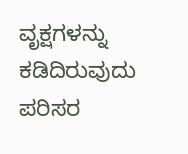ವೃಕ್ಷಗಳನ್ನು ಕಡಿದಿರುವುದು ಪರಿಸರ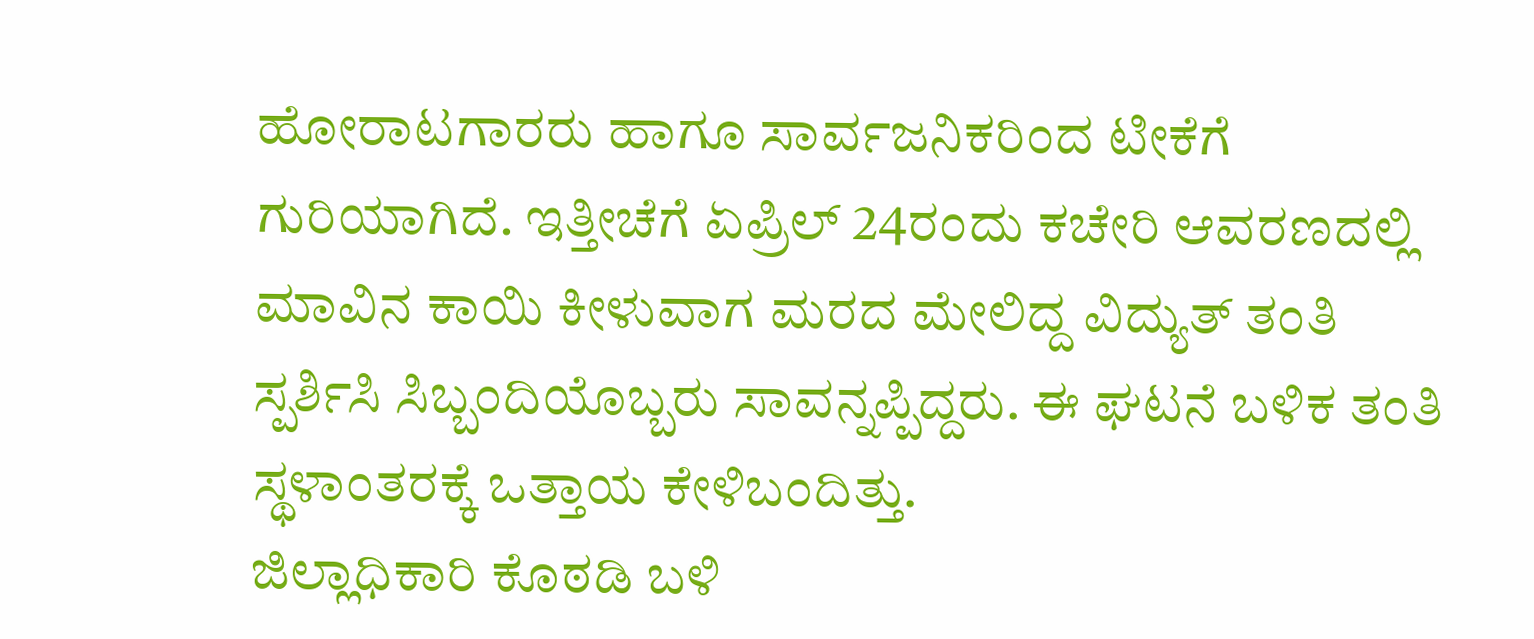ಹೋರಾಟಗಾರರು ಹಾಗೂ ಸಾರ್ವಜನಿಕರಿಂದ ಟೀಕೆಗೆ ಗುರಿಯಾಗಿದೆ. ಇತ್ತೀಚೆಗೆ ಏಪ್ರಿಲ್ 24ರಂದು ಕಚೇರಿ ಆವರಣದಲ್ಲಿ ಮಾವಿನ ಕಾಯಿ ಕೀಳುವಾಗ ಮರದ ಮೇಲಿದ್ದ ವಿದ್ಯುತ್ ತಂತಿ ಸ್ಪರ್ಶಿಸಿ ಸಿಬ್ಬಂದಿಯೊಬ್ಬರು ಸಾವನ್ನಪ್ಪಿದ್ದರು. ಈ ಘಟನೆ ಬಳಿಕ ತಂತಿ ಸ್ಥಳಾಂತರಕ್ಕೆ ಒತ್ತಾಯ ಕೇಳಿಬಂದಿತ್ತು.
ಜಿಲ್ಲಾಧಿಕಾರಿ ಕೊಠಡಿ ಬಳಿ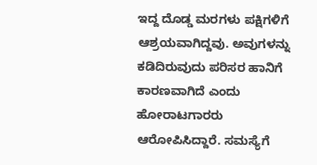ಇದ್ದ ದೊಡ್ಡ ಮರಗಳು ಪಕ್ಷಿಗಳಿಗೆ ಆಶ್ರಯವಾಗಿದ್ದವು. ಅವುಗಳನ್ನು ಕಡಿದಿರುವುದು ಪರಿಸರ ಹಾನಿಗೆ ಕಾರಣವಾಗಿದೆ ಎಂದು ಹೋರಾಟಗಾರರು ಆರೋಪಿಸಿದ್ದಾರೆ. ಸಮಸ್ಯೆಗೆ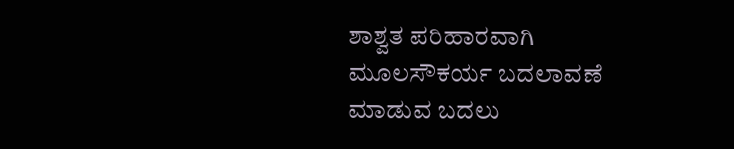ಶಾಶ್ವತ ಪರಿಹಾರವಾಗಿ ಮೂಲಸೌಕರ್ಯ ಬದಲಾವಣೆ ಮಾಡುವ ಬದಲು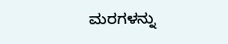ಮರಗಳನ್ನು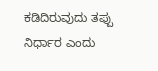ಕಡಿದಿರುವುದು ತಪ್ಪು ನಿರ್ಧಾರ ಎಂದು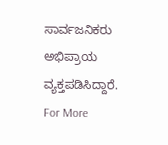ಸಾರ್ವಜನಿಕರು ಅಭಿಪ್ರಾಯ ವ್ಯಕ್ತಪಡಿಸಿದ್ದಾರೆ.
For More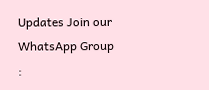Updates Join our WhatsApp Group :